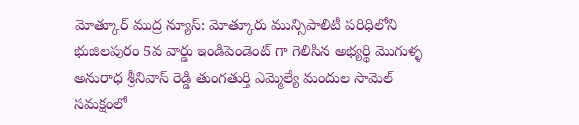మోత్కూర్ ముద్ర న్యూస్: మోత్కూరు మున్సిపాలిటీ పరిధిలోని భుజిలపురం 5వ వార్డు ఇండిపెండెంట్ గా గెలిసిన అభ్యర్థి మొగుళ్ళ అనురాధ శ్రీనివాస్ రెడ్డి తుంగతుర్తి ఎమ్మెల్యే మందుల సామెల్ సమక్షంలో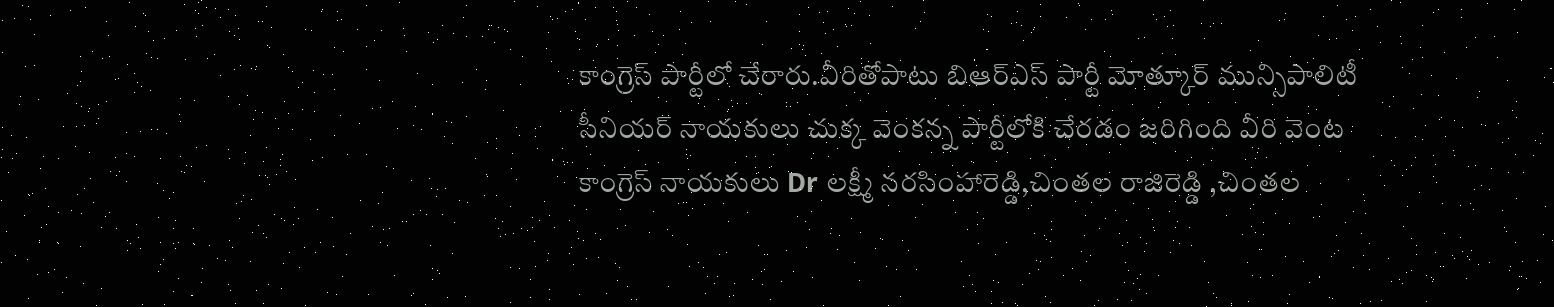కాంగ్రెస్ పార్టీలో చేరారు.వీరితోపాటు బిఆర్ఎస్ పార్టీ మోత్కూర్ మున్సిపాలిటీ సీనియర్ నాయకులు చుక్క వెంకన్న పార్టీలోకి చేరడం జరిగింది వీరి వెంట కాంగ్రెస్ నాయకులు Dr లక్ష్మీ నరసింహారెడ్డి,చింతల రాజిరెడ్డి ,చింతల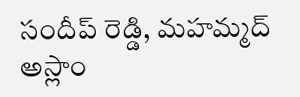సందీప్ రెడ్డి, మహమ్మద్ అస్లాం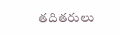తదితరులు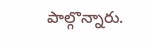పాల్గొన్నారు.